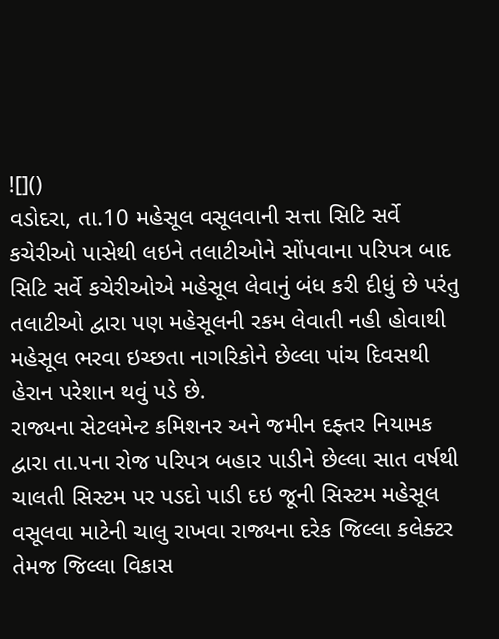![]()
વડોદરા, તા.10 મહેસૂલ વસૂલવાની સત્તા સિટિ સર્વે કચેરીઓ પાસેથી લઇને તલાટીઓને સોંપવાના પરિપત્ર બાદ સિટિ સર્વે કચેરીઓએ મહેસૂલ લેવાનું બંધ કરી દીધું છે પરંતુ તલાટીઓ દ્વારા પણ મહેસૂલની રકમ લેવાતી નહી હોવાથી મહેસૂલ ભરવા ઇચ્છતા નાગરિકોને છેલ્લા પાંચ દિવસથી હેરાન પરેશાન થવું પડે છે.
રાજ્યના સેટલમેન્ટ કમિશનર અને જમીન દફ્તર નિયામક દ્વારા તા.૫ના રોજ પરિપત્ર બહાર પાડીને છેલ્લા સાત વર્ષથી ચાલતી સિસ્ટમ પર પડદો પાડી દઇ જૂની સિસ્ટમ મહેસૂલ વસૂલવા માટેની ચાલુ રાખવા રાજ્યના દરેક જિલ્લા કલેક્ટર તેમજ જિલ્લા વિકાસ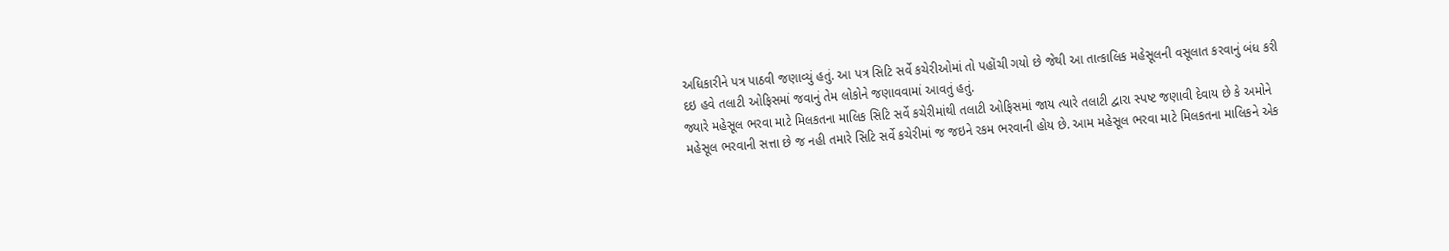અધિકારીને પત્ર પાઠવી જણાવ્યું હતું. આ પત્ર સિટિ સર્વે કચેરીઓમાં તો પહોંચી ગયો છે જેથી આ તાત્કાલિક મહેસૂલની વસૂલાત કરવાનું બંધ કરી દઇ હવે તલાટી ઓફિસમાં જવાનું તેમ લોકોને જણાવવામાં આવતું હતું.
જ્યારે મહેસૂલ ભરવા માટે મિલકતના માલિક સિટિ સર્વે કચેરીમાંથી તલાટી ઓફિસમાં જાય ત્યારે તલાટી દ્વારા સ્પષ્ટ જણાવી દેવાય છે કે અમોને મહેસૂલ ભરવાની સત્તા છે જ નહી તમારે સિટિ સર્વે કચેરીમાં જ જઇને રકમ ભરવાની હોય છે. આમ મહેસૂલ ભરવા માટે મિલકતના માલિકને એક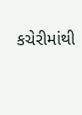કચેરીમાંથી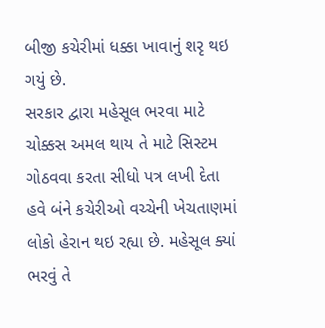બીજી કચેરીમાં ધક્કા ખાવાનું શરૃ થઇ ગયું છે.
સરકાર દ્વારા મહેસૂલ ભરવા માટે ચોક્કસ અમલ થાય તે માટે સિસ્ટમ ગોઠવવા કરતા સીધો પત્ર લખી દેતા હવે બંને કચેરીઓ વચ્ચેની ખેચતાણમાં લોકો હેરાન થઇ રહ્યા છે. મહેસૂલ ક્યાં ભરવું તે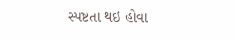સ્પષ્ટતા થઇ હોવા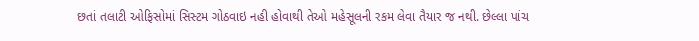છતાં તલાટી ઓફિસોમાં સિસ્ટમ ગોઠવાઇ નહી હોવાથી તેઓ મહેસૂલની રકમ લેવા તૈયાર જ નથી. છેલ્લા પાંચ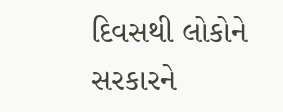દિવસથી લોકોને સરકારને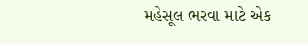મહેસૂલ ભરવા માટે એક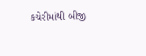કચેરીમાંથી બીજી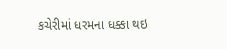કચેરીમાં ધરમના ધક્કા થઇ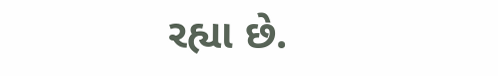રહ્યા છે.